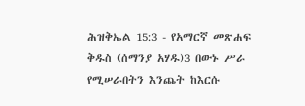ሕዝቅኤል 15:3 - የአማርኛ መጽሐፍ ቅዱስ (ሰማንያ አሃዱ)3 በውኑ ሥራ የሚሠራበትን እንጨት ከእርሱ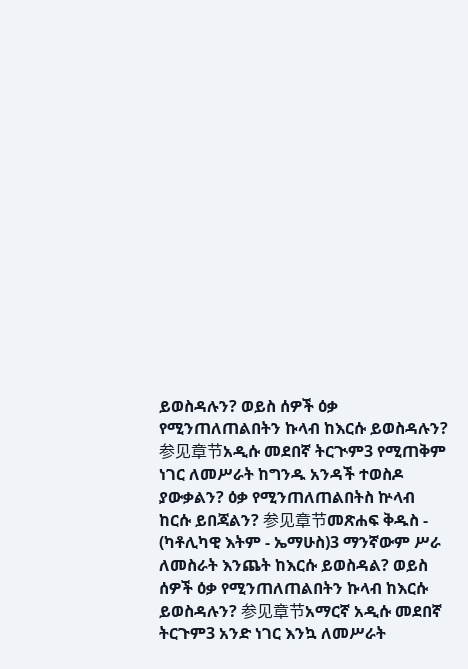ይወስዳሉን? ወይስ ሰዎች ዕቃ የሚንጠለጠልበትን ኩላብ ከእርሱ ይወስዳሉን? 参见章节አዲሱ መደበኛ ትርጒም3 የሚጠቅም ነገር ለመሥራት ከግንዱ አንዳች ተወስዶ ያውቃልን? ዕቃ የሚንጠለጠልበትስ ኵላብ ከርሱ ይበጃልን? 参见章节መጽሐፍ ቅዱስ - (ካቶሊካዊ እትም - ኤማሁስ)3 ማንኛውም ሥራ ለመስራት እንጨት ከእርሱ ይወስዳል? ወይስ ሰዎች ዕቃ የሚንጠለጠልበትን ኩላብ ከእርሱ ይወስዳሉን? 参见章节አማርኛ አዲሱ መደበኛ ትርጉም3 አንድ ነገር እንኳ ለመሥራት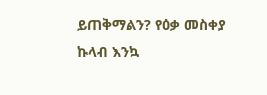ይጠቅማልን? የዕቃ መስቀያ ኩላብ እንኳ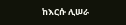ከእርሱ ሊሠራ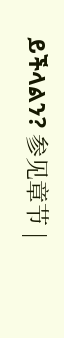ይችላልን? 参见章节 |